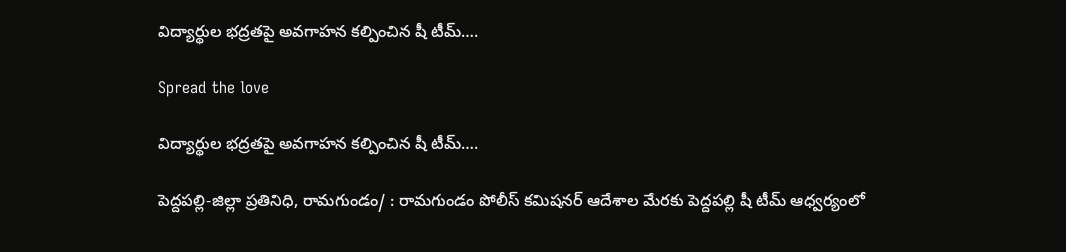విద్యార్థుల భద్రతపై అవగాహన కల్పించిన షీ టీమ్….

Spread the love

విద్యార్థుల భద్రతపై అవగాహన కల్పించిన షీ టీమ్….

పెద్దపల్లి-జిల్లా ప్రతినిధి, రామగుండం/ : రామగుండం పోలీస్ కమిషనర్ ఆదేశాల మేరకు పెద్దపల్లి షీ టీమ్ ఆధ్వర్యంలో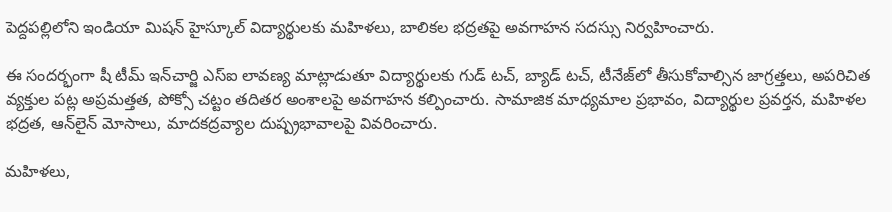పెద్దపల్లిలోని ఇండియా మిషన్ హైస్కూల్ విద్యార్థులకు మహిళలు, బాలికల భద్రతపై అవగాహన సదస్సు నిర్వహించారు.

ఈ సందర్భంగా షీ టీమ్ ఇన్‌చార్జి ఎస్‌ఐ లావణ్య మాట్లాడుతూ విద్యార్థులకు గుడ్ టచ్, బ్యాడ్ టచ్, టీనేజ్‌లో తీసుకోవాల్సిన జాగ్రత్తలు, అపరిచిత వ్యక్తుల పట్ల అప్రమత్తత, పోక్సో చట్టం తదితర అంశాలపై అవగాహన కల్పించారు. సామాజిక మాధ్యమాల ప్రభావం, విద్యార్థుల ప్రవర్తన, మహిళల భద్రత, ఆన్‌లైన్ మోసాలు, మాదకద్రవ్యాల దుష్ప్రభావాలపై వివరించారు.

మహిళలు,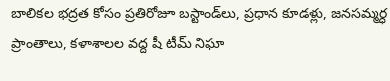బాలికల భద్రత కోసం ప్రతిరోజూ బస్టాండ్‌లు, ప్రధాన కూడళ్లు, జనసమ్మర్ధ ప్రాంతాలు, కళాశాలల వద్ద షీ టీమ్ నిఘా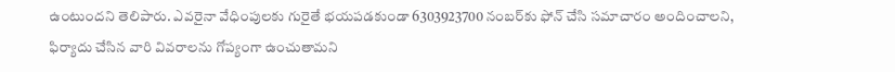ఉంటుందని తెలిపారు. ఎవరైనా వేధింపులకు గురైతే భయపడకుండా 6303923700 నంబర్‌కు ఫోన్ చేసి సమాచారం అందించాలని, ఫిర్యాదు చేసిన వారి వివరాలను గోప్యంగా ఉంచుతామని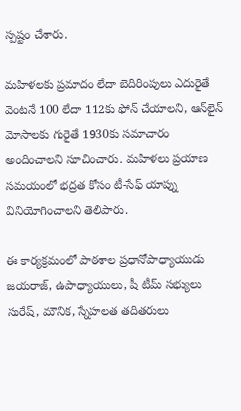స్పష్టం చేశారు.

మహిళలకు ప్రమాదం లేదా బెదిరింపులు ఎదురైతే వెంటనే 100 లేదా 112కు ఫోన్ చేయాలని, ఆన్‌లైన్ మోసాలకు గురైతే 1930కు సమాచారం అందించాలని సూచించారు. మహిళలు ప్రయాణ సమయంలో భద్రత కోసం టీ-సేఫ్ యాప్ను వినియోగించాలని తెలిపారు.

ఈ కార్యక్రమంలో పాఠశాల ప్రధానోపాధ్యాయుడు జయరాజ్, ఉపాధ్యాయులు, షీ టీమ్ సభ్యులు సురేష్, మౌనిక, స్నేహలత తదితరులు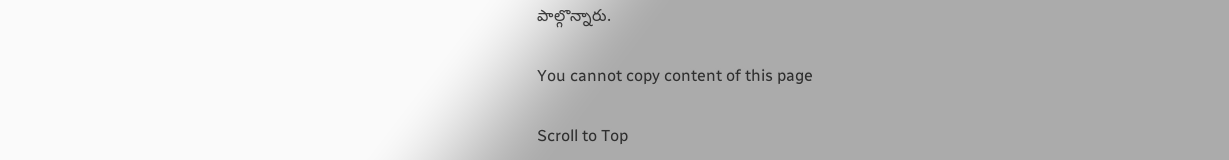పాల్గొన్నారు.

You cannot copy content of this page

Scroll to Top